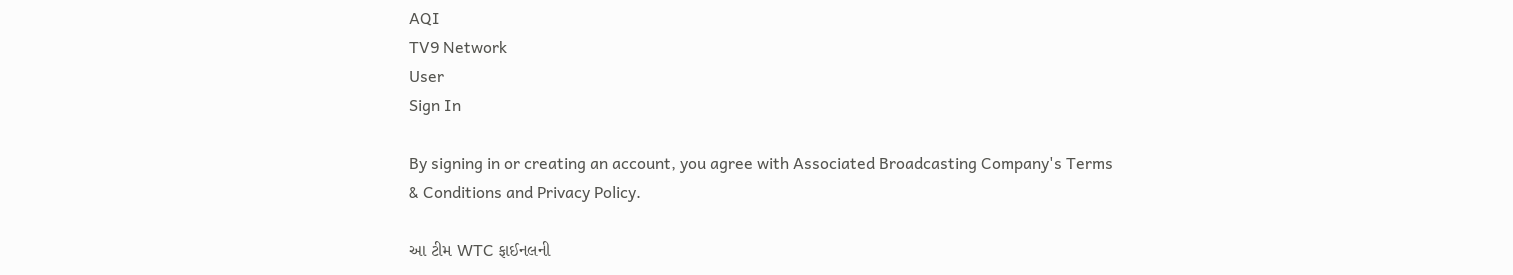AQI
TV9 Network
User
Sign In

By signing in or creating an account, you agree with Associated Broadcasting Company's Terms & Conditions and Privacy Policy.

આ ટીમ WTC ફાઈનલની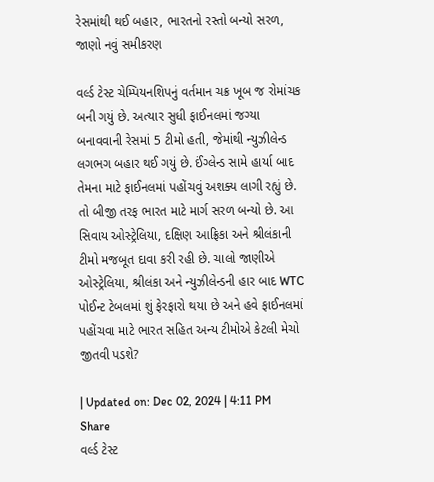રેસમાંથી થઈ બહાર, ભારતનો રસ્તો બન્યો સરળ, જાણો નવું સમીકરણ

વર્લ્ડ ટેસ્ટ ચેમ્પિયનશિપનું વર્તમાન ચક્ર ખૂબ જ રોમાંચક બની ગયું છે. અત્યાર સુધી ફાઈનલમાં જગ્યા બનાવવાની રેસમાં 5 ટીમો હતી, જેમાંથી ન્યુઝીલેન્ડ લગભગ બહાર થઈ ગયું છે. ઈંગ્લેન્ડ સામે હાર્યા બાદ તેમના માટે ફાઈનલમાં પહોંચવું અશક્ય લાગી રહ્યું છે. તો બીજી તરફ ભારત માટે માર્ગ સરળ બન્યો છે. આ સિવાય ઓસ્ટ્રેલિયા, દક્ષિણ આફ્રિકા અને શ્રીલંકાની ટીમો મજબૂત દાવા કરી રહી છે. ચાલો જાણીએ ઓસ્ટ્રેલિયા, શ્રીલંકા અને ન્યુઝીલેન્ડની હાર બાદ WTC પોઈન્ટ ટેબલમાં શું ફેરફારો થયા છે અને હવે ફાઈનલમાં પહોંચવા માટે ભારત સહિત અન્ય ટીમોએ કેટલી મેચો જીતવી પડશે?

| Updated on: Dec 02, 2024 | 4:11 PM
Share
વર્લ્ડ ટેસ્ટ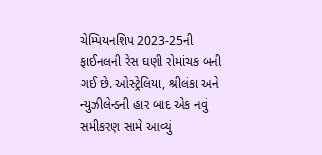ચેમ્પિયનશિપ 2023-25ની ફાઈનલની રેસ ઘણી રોમાંચક બની ગઈ છે. ઓસ્ટ્રેલિયા, શ્રીલંકા અને ન્યુઝીલેન્ડની હાર બાદ એક નવું સમીકરણ સામે આવ્યું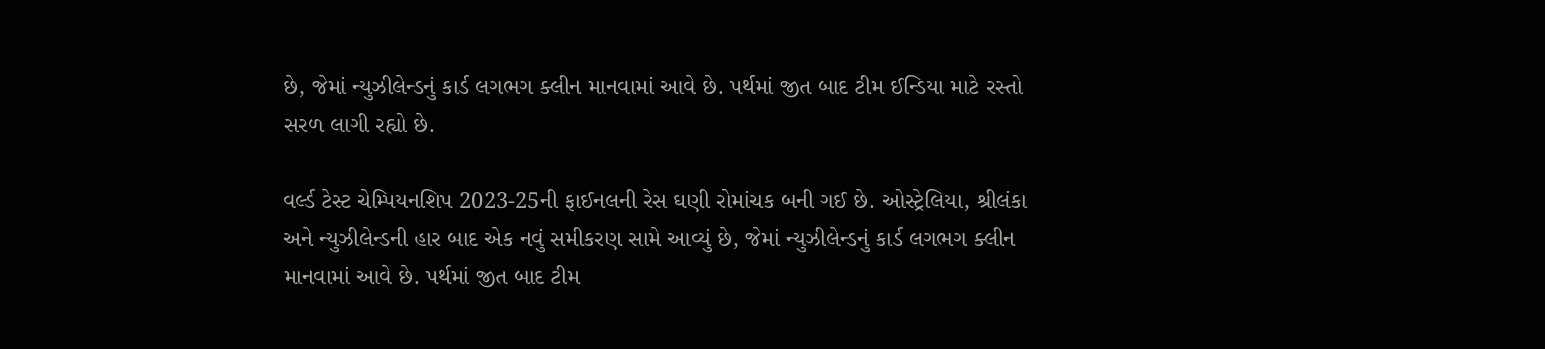છે, જેમાં ન્યુઝીલેન્ડનું કાર્ડ લગભગ ક્લીન માનવામાં આવે છે. પર્થમાં જીત બાદ ટીમ ઈન્ડિયા માટે રસ્તો સરળ લાગી રહ્યો છે.

વર્લ્ડ ટેસ્ટ ચેમ્પિયનશિપ 2023-25ની ફાઈનલની રેસ ઘણી રોમાંચક બની ગઈ છે. ઓસ્ટ્રેલિયા, શ્રીલંકા અને ન્યુઝીલેન્ડની હાર બાદ એક નવું સમીકરણ સામે આવ્યું છે, જેમાં ન્યુઝીલેન્ડનું કાર્ડ લગભગ ક્લીન માનવામાં આવે છે. પર્થમાં જીત બાદ ટીમ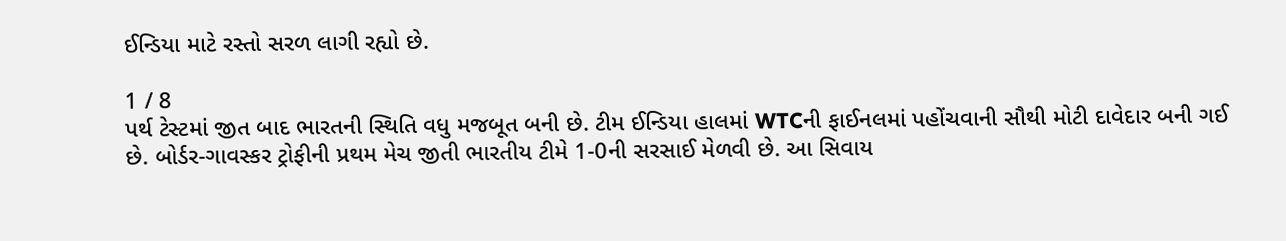ઈન્ડિયા માટે રસ્તો સરળ લાગી રહ્યો છે.

1 / 8
પર્થ ટેસ્ટમાં જીત બાદ ભારતની સ્થિતિ વધુ મજબૂત બની છે. ટીમ ઈન્ડિયા હાલમાં WTCની ફાઈનલમાં પહોંચવાની સૌથી મોટી દાવેદાર બની ગઈ છે. બોર્ડર-ગાવસ્કર ટ્રોફીની પ્રથમ મેચ જીતી ભારતીય ટીમે 1-0ની સરસાઈ મેળવી છે. આ સિવાય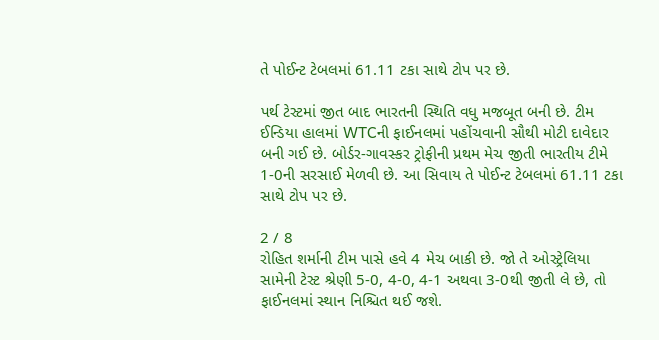તે પોઈન્ટ ટેબલમાં 61.11 ટકા સાથે ટોપ પર છે.

પર્થ ટેસ્ટમાં જીત બાદ ભારતની સ્થિતિ વધુ મજબૂત બની છે. ટીમ ઈન્ડિયા હાલમાં WTCની ફાઈનલમાં પહોંચવાની સૌથી મોટી દાવેદાર બની ગઈ છે. બોર્ડર-ગાવસ્કર ટ્રોફીની પ્રથમ મેચ જીતી ભારતીય ટીમે 1-0ની સરસાઈ મેળવી છે. આ સિવાય તે પોઈન્ટ ટેબલમાં 61.11 ટકા સાથે ટોપ પર છે.

2 / 8
રોહિત શર્માની ટીમ પાસે હવે 4 મેચ બાકી છે. જો તે ઓસ્ટ્રેલિયા સામેની ટેસ્ટ શ્રેણી 5-0, 4-0, 4-1 અથવા 3-0થી જીતી લે છે, તો ફાઈનલમાં સ્થાન નિશ્ચિત થઈ જશે.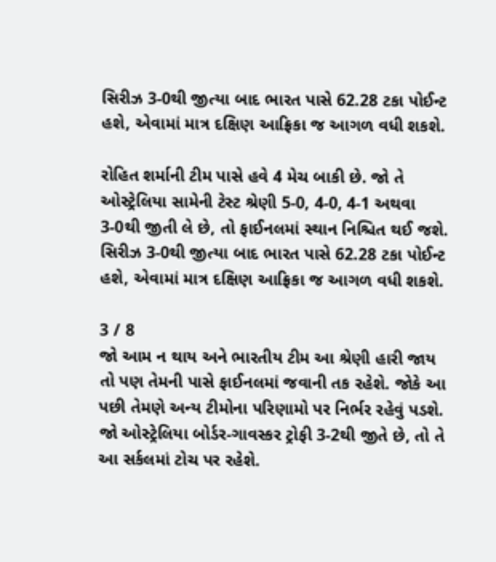સિરીઝ 3-0થી જીત્યા બાદ ભારત પાસે 62.28 ટકા પોઈન્ટ હશે, એવામાં માત્ર દક્ષિણ આફ્રિકા જ આગળ વધી શકશે.

રોહિત શર્માની ટીમ પાસે હવે 4 મેચ બાકી છે. જો તે ઓસ્ટ્રેલિયા સામેની ટેસ્ટ શ્રેણી 5-0, 4-0, 4-1 અથવા 3-0થી જીતી લે છે, તો ફાઈનલમાં સ્થાન નિશ્ચિત થઈ જશે. સિરીઝ 3-0થી જીત્યા બાદ ભારત પાસે 62.28 ટકા પોઈન્ટ હશે, એવામાં માત્ર દક્ષિણ આફ્રિકા જ આગળ વધી શકશે.

3 / 8
જો આમ ન થાય અને ભારતીય ટીમ આ શ્રેણી હારી જાય તો પણ તેમની પાસે ફાઈનલમાં જવાની તક રહેશે. જોકે આ પછી તેમણે અન્ય ટીમોના પરિણામો પર નિર્ભર રહેવું પડશે. જો ઓસ્ટ્રેલિયા બોર્ડર-ગાવસ્કર ટ્રોફી 3-2થી જીતે છે, તો તે આ સર્કલમાં ટોચ પર રહેશે.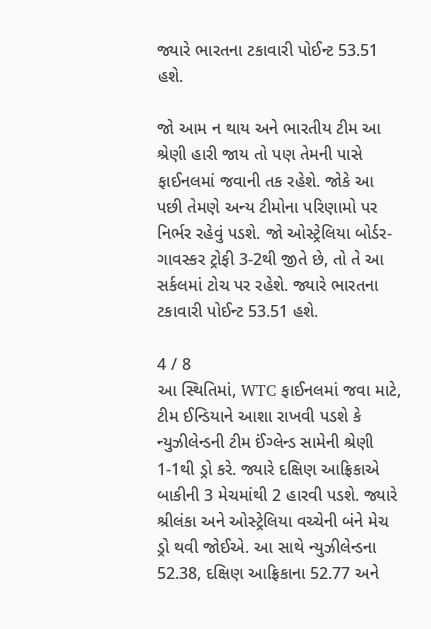જ્યારે ભારતના ટકાવારી પોઈન્ટ 53.51 હશે.

જો આમ ન થાય અને ભારતીય ટીમ આ શ્રેણી હારી જાય તો પણ તેમની પાસે ફાઈનલમાં જવાની તક રહેશે. જોકે આ પછી તેમણે અન્ય ટીમોના પરિણામો પર નિર્ભર રહેવું પડશે. જો ઓસ્ટ્રેલિયા બોર્ડર-ગાવસ્કર ટ્રોફી 3-2થી જીતે છે, તો તે આ સર્કલમાં ટોચ પર રહેશે. જ્યારે ભારતના ટકાવારી પોઈન્ટ 53.51 હશે.

4 / 8
આ સ્થિતિમાં, WTC ફાઈનલમાં જવા માટે, ટીમ ઈન્ડિયાને આશા રાખવી પડશે કે ન્યુઝીલેન્ડની ટીમ ઈંગ્લેન્ડ સામેની શ્રેણી 1-1થી ડ્રો કરે. જ્યારે દક્ષિણ આફ્રિકાએ બાકીની 3 મેચમાંથી 2 હારવી પડશે. જ્યારે શ્રીલંકા અને ઓસ્ટ્રેલિયા વચ્ચેની બંને મેચ ડ્રો થવી જોઈએ. આ સાથે ન્યુઝીલેન્ડના 52.38, દક્ષિણ આફ્રિકાના 52.77 અને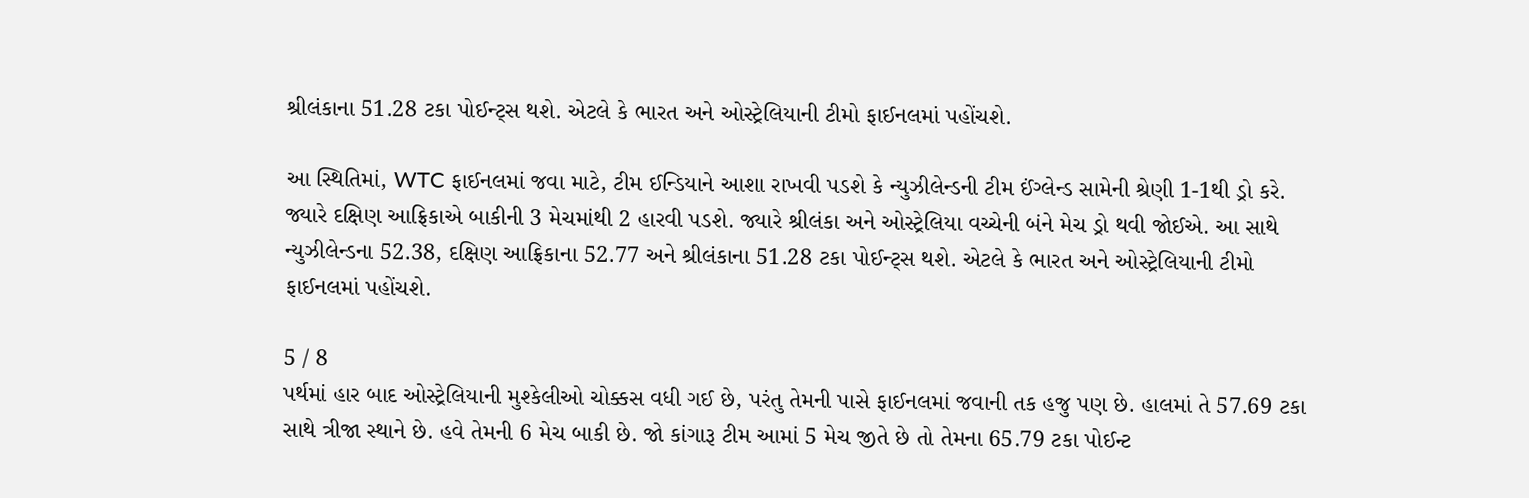શ્રીલંકાના 51.28 ટકા પોઈન્ટ્સ થશે. એટલે કે ભારત અને ઓસ્ટ્રેલિયાની ટીમો ફાઈનલમાં પહોંચશે.

આ સ્થિતિમાં, WTC ફાઈનલમાં જવા માટે, ટીમ ઈન્ડિયાને આશા રાખવી પડશે કે ન્યુઝીલેન્ડની ટીમ ઈંગ્લેન્ડ સામેની શ્રેણી 1-1થી ડ્રો કરે. જ્યારે દક્ષિણ આફ્રિકાએ બાકીની 3 મેચમાંથી 2 હારવી પડશે. જ્યારે શ્રીલંકા અને ઓસ્ટ્રેલિયા વચ્ચેની બંને મેચ ડ્રો થવી જોઈએ. આ સાથે ન્યુઝીલેન્ડના 52.38, દક્ષિણ આફ્રિકાના 52.77 અને શ્રીલંકાના 51.28 ટકા પોઈન્ટ્સ થશે. એટલે કે ભારત અને ઓસ્ટ્રેલિયાની ટીમો ફાઈનલમાં પહોંચશે.

5 / 8
પર્થમાં હાર બાદ ઓસ્ટ્રેલિયાની મુશ્કેલીઓ ચોક્કસ વધી ગઈ છે, પરંતુ તેમની પાસે ફાઈનલમાં જવાની તક હજુ પણ છે. હાલમાં તે 57.69 ટકા સાથે ત્રીજા સ્થાને છે. હવે તેમની 6 મેચ બાકી છે. જો કાંગારૂ ટીમ આમાં 5 મેચ જીતે છે તો તેમના 65.79 ટકા પોઈન્ટ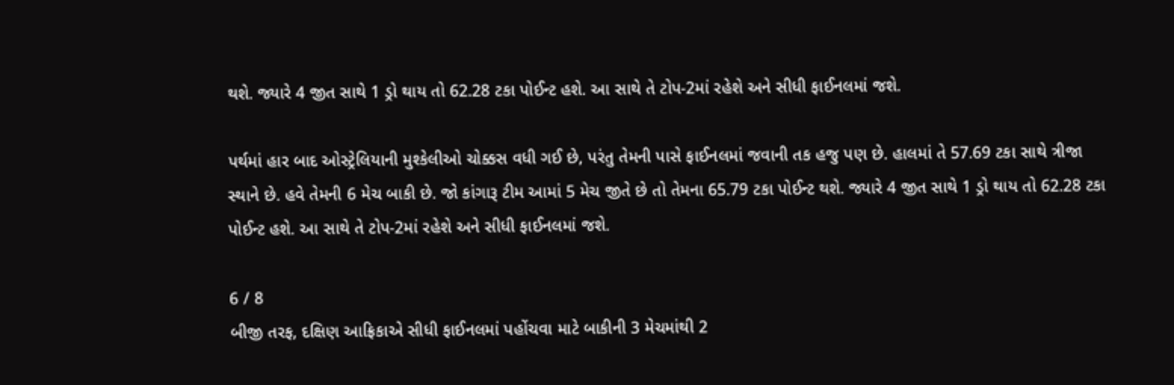થશે. જ્યારે 4 જીત સાથે 1 ડ્રો થાય તો 62.28 ટકા પોઈન્ટ હશે. આ સાથે તે ટોપ-2માં રહેશે અને સીધી ફાઈનલમાં જશે.

પર્થમાં હાર બાદ ઓસ્ટ્રેલિયાની મુશ્કેલીઓ ચોક્કસ વધી ગઈ છે, પરંતુ તેમની પાસે ફાઈનલમાં જવાની તક હજુ પણ છે. હાલમાં તે 57.69 ટકા સાથે ત્રીજા સ્થાને છે. હવે તેમની 6 મેચ બાકી છે. જો કાંગારૂ ટીમ આમાં 5 મેચ જીતે છે તો તેમના 65.79 ટકા પોઈન્ટ થશે. જ્યારે 4 જીત સાથે 1 ડ્રો થાય તો 62.28 ટકા પોઈન્ટ હશે. આ સાથે તે ટોપ-2માં રહેશે અને સીધી ફાઈનલમાં જશે.

6 / 8
બીજી તરફ, દક્ષિણ આફ્રિકાએ સીધી ફાઈનલમાં પહોંચવા માટે બાકીની 3 મેચમાંથી 2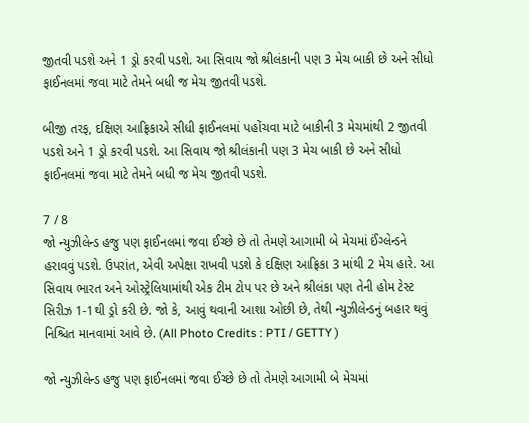જીતવી પડશે અને 1 ડ્રો કરવી પડશે. આ સિવાય જો શ્રીલંકાની પણ 3 મેચ બાકી છે અને સીધો ફાઈનલમાં જવા માટે તેમને બધી જ મેચ જીતવી પડશે.

બીજી તરફ, દક્ષિણ આફ્રિકાએ સીધી ફાઈનલમાં પહોંચવા માટે બાકીની 3 મેચમાંથી 2 જીતવી પડશે અને 1 ડ્રો કરવી પડશે. આ સિવાય જો શ્રીલંકાની પણ 3 મેચ બાકી છે અને સીધો ફાઈનલમાં જવા માટે તેમને બધી જ મેચ જીતવી પડશે.

7 / 8
જો ન્યુઝીલેન્ડ હજુ પણ ફાઈનલમાં જવા ઈચ્છે છે તો તેમણે આગામી બે મેચમાં ઈંગ્લેન્ડને હરાવવું પડશે. ઉપરાંત, એવી અપેક્ષા રાખવી પડશે કે દક્ષિણ આફ્રિકા 3 માંથી 2 મેચ હારે. આ સિવાય ભારત અને ઓસ્ટ્રેલિયામાંથી એક ટીમ ટોપ પર છે અને શ્રીલંકા પણ તેની હોમ ટેસ્ટ સિરીઝ 1-1થી ડ્રો કરી છે. જો કે, આવું થવાની આશા ઓછી છે, તેથી ન્યુઝીલેન્ડનું બહાર થવું નિશ્ચિત માનવામાં આવે છે. (All Photo Credits : PTI / GETTY )

જો ન્યુઝીલેન્ડ હજુ પણ ફાઈનલમાં જવા ઈચ્છે છે તો તેમણે આગામી બે મેચમાં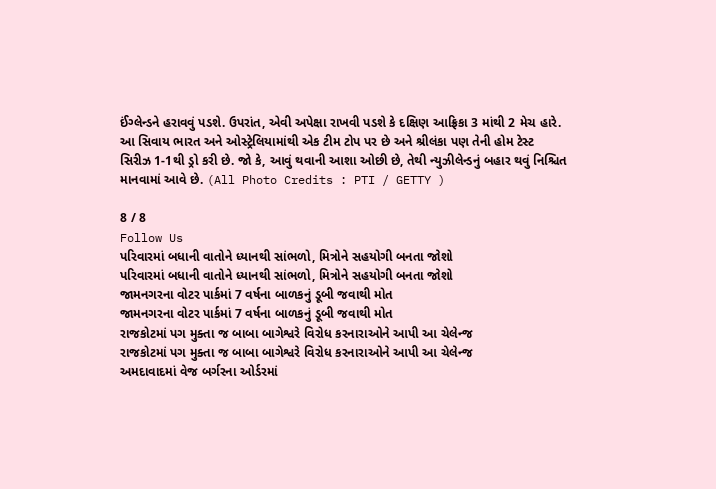ઈંગ્લેન્ડને હરાવવું પડશે. ઉપરાંત, એવી અપેક્ષા રાખવી પડશે કે દક્ષિણ આફ્રિકા 3 માંથી 2 મેચ હારે. આ સિવાય ભારત અને ઓસ્ટ્રેલિયામાંથી એક ટીમ ટોપ પર છે અને શ્રીલંકા પણ તેની હોમ ટેસ્ટ સિરીઝ 1-1થી ડ્રો કરી છે. જો કે, આવું થવાની આશા ઓછી છે, તેથી ન્યુઝીલેન્ડનું બહાર થવું નિશ્ચિત માનવામાં આવે છે. (All Photo Credits : PTI / GETTY )

8 / 8
Follow Us
પરિવારમાં બધાની વાતોને ધ્યાનથી સાંભળો, મિત્રોને સહયોગી બનતા જોશો
પરિવારમાં બધાની વાતોને ધ્યાનથી સાંભળો, મિત્રોને સહયોગી બનતા જોશો
જામનગરના વોટર પાર્કમાં 7 વર્ષના બાળકનું ડૂબી જવાથી મોત
જામનગરના વોટર પાર્કમાં 7 વર્ષના બાળકનું ડૂબી જવાથી મોત
રાજકોટમાં પગ મુક્તા જ બાબા બાગેશ્વરે વિરોધ કરનારાઓને આપી આ ચેલેન્જ
રાજકોટમાં પગ મુક્તા જ બાબા બાગેશ્વરે વિરોધ કરનારાઓને આપી આ ચેલેન્જ
અમદાવાદમાં વેજ બર્ગરના ઓર્ડરમાં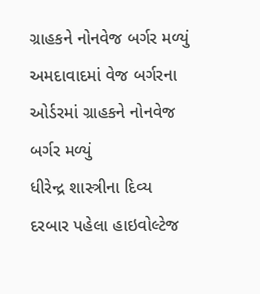ગ્રાહકને નોનવેજ બર્ગર મળ્યું
અમદાવાદમાં વેજ બર્ગરના ઓર્ડરમાં ગ્રાહકને નોનવેજ બર્ગર મળ્યું
ધીરેન્દ્ર શાસ્ત્રીના દિવ્ય દરબાર પહેલા હાઇવોલ્ટેજ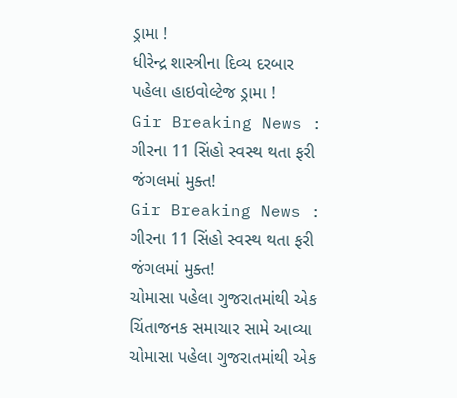ડ્રામા !
ધીરેન્દ્ર શાસ્ત્રીના દિવ્ય દરબાર પહેલા હાઇવોલ્ટેજ ડ્રામા !
Gir Breaking News : ગીરના 11 સિંહો સ્વસ્થ થતા ફરી જંગલમાં મુક્ત!
Gir Breaking News : ગીરના 11 સિંહો સ્વસ્થ થતા ફરી જંગલમાં મુક્ત!
ચોમાસા પહેલા ગુજરાતમાંથી એક ચિંતાજનક સમાચાર સામે આવ્યા
ચોમાસા પહેલા ગુજરાતમાંથી એક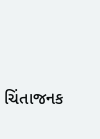ચિંતાજનક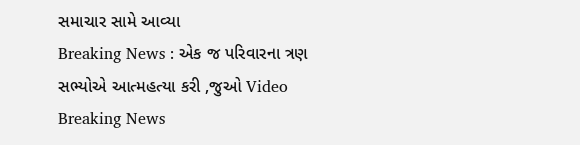સમાચાર સામે આવ્યા
Breaking News : એક જ પરિવારના ત્રણ સભ્યોએ આત્મહત્યા કરી ,જુઓ Video
Breaking News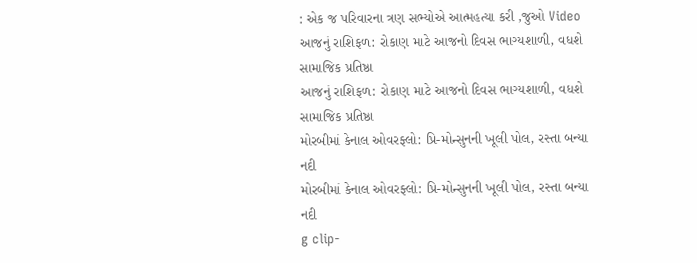: એક જ પરિવારના ત્રણ સભ્યોએ આત્મહત્યા કરી ,જુઓ Video
આજનું રાશિફળ: રોકાણ માટે આજનો દિવસ ભાગ્યશાળી, વધશે સામાજિક પ્રતિષ્ઠા
આજનું રાશિફળ: રોકાણ માટે આજનો દિવસ ભાગ્યશાળી, વધશે સામાજિક પ્રતિષ્ઠા
મોરબીમાં કેનાલ ઓવરફ્લો: પ્રિ-મોન્સુનની ખૂલી પોલ, રસ્તા બન્યા નદી
મોરબીમાં કેનાલ ઓવરફ્લો: પ્રિ-મોન્સુનની ખૂલી પોલ, રસ્તા બન્યા નદી
g clip-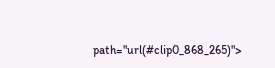path="url(#clip0_868_265)">